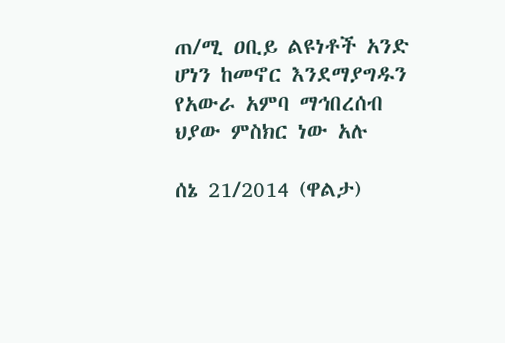ጠ/ሚ ዐቢይ ልዩነቶች አንድ ሆነን ከመኖር እንደማያግዱን የአውራ አምባ ማኅበረሰብ ህያው ምስክር ነው አሉ

ሰኔ 21/2014 (ዋልታ)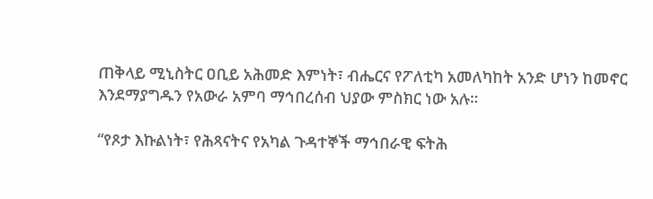ጠቅላይ ሚኒስትር ዐቢይ አሕመድ እምነት፣ ብሔርና የፖለቲካ አመለካከት አንድ ሆነን ከመኖር እንደማያግዱን የአውራ አምባ ማኅበረሰብ ህያው ምስክር ነው አሉ።

“የጾታ እኩልነት፣ የሕጻናትና የአካል ጉዳተኞች ማኅበራዊ ፍትሕ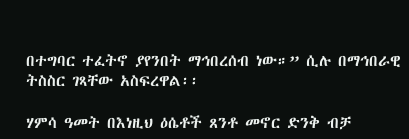በተግባር ተፈትኖ ያየንበት ማኅበረሰብ ነው።” ሲሉ በማኅበራዊ ትስስር ገጻቸው አስፍረዋል፡፡

ሃምሳ ዓመት በእነዚህ ዕሴቶች ጸንቶ መኖር ድንቅ ብቻ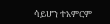ሳይሆን ተአምርም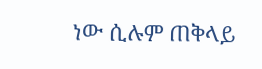ነው ሲሉም ጠቅላይ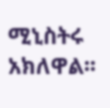ሚኒስትሩ አክለዋል፡፡